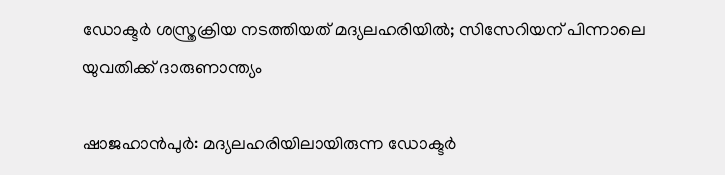ഡോക്ടർ ശസ്ത്രക്രിയ നടത്തിയത് മദ്യലഹരിയിൽ; സിസേറിയന് പിന്നാലെ യുവതിക്ക് ദാരുണാന്ത്യം

ഷാജഹാൻപുർ: മദ്യലഹരിയിലായിരുന്ന ഡോക്ടർ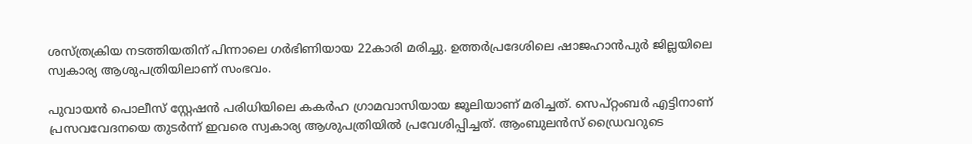ശസ്ത്രക്രിയ നടത്തിയതിന് പിന്നാലെ ഗർഭിണിയായ 22കാരി മരിച്ചു. ഉത്തർപ്രദേശിലെ ഷാജഹാൻപുർ ജില്ലയിലെ സ്വകാര്യ ആശുപത്രിയിലാണ് സംഭവം.

പുവായൻ പൊലീസ് സ്റ്റേഷൻ പരിധിയിലെ കകർഹ ഗ്രാമവാസിയായ ജൂലിയാണ് മരിച്ചത്. സെപ്റ്റംബർ എട്ടിനാണ് പ്രസവവേദനയെ തുടർന്ന് ഇവരെ സ്വകാര്യ ആശുപത്രിയിൽ പ്രവേശിപ്പിച്ചത്. ആംബുലൻസ് ഡ്രൈവറുടെ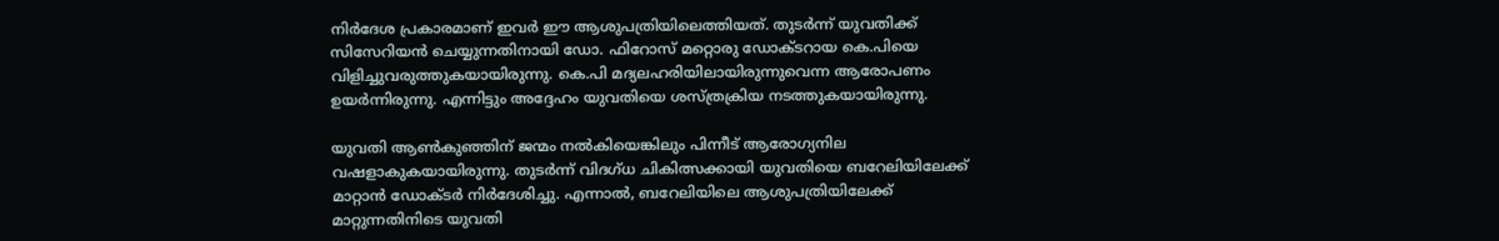നിർദേശ പ്രകാരമാണ് ഇവർ ഈ ആശുപത്രിയിലെത്തിയത്. തുടർന്ന് യുവതിക്ക് സിസേറിയൻ ചെയ്യുന്നതിനായി ഡോ. ഫിറോസ് മറ്റൊരു ഡോക്ടറായ കെ.പിയെ വിളിച്ചുവരുത്തുകയായിരുന്നു. കെ.പി മദ്യലഹരിയിലായിരുന്നുവെന്ന ആരോപണം ഉയർന്നിരുന്നു. എന്നിട്ടും അദ്ദേഹം യുവതിയെ ശസ്ത്രക്രിയ നടത്തുകയായിരുന്നു.

യുവതി ആൺകുഞ്ഞിന് ജന്മം നൽകിയെങ്കിലും പിന്നീട് ആരോഗ്യനില വഷളാകുകയായിരുന്നു. തുടർന്ന് വിദഗ്ധ ചികിത്സക്കായി യുവതിയെ ബറേലിയിലേക്ക് മാറ്റാൻ ഡോക്ടർ നിർദേശിച്ചു. എന്നാൽ, ബറേലിയിലെ ആശുപത്രിയിലേക്ക് മാറ്റുന്നതിനിടെ യുവതി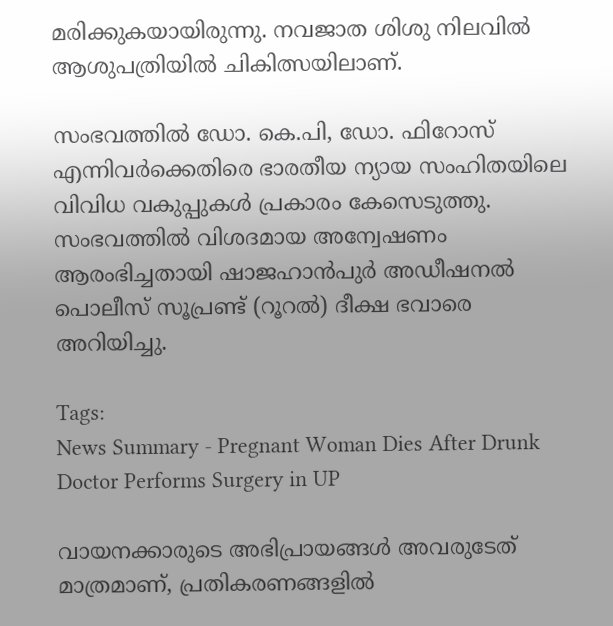മരിക്കുകയായിരുന്നു. നവജാത ശിശു നിലവിൽ ആശുപത്രിയിൽ ചികിത്സയിലാണ്.

സംഭവത്തിൽ ഡോ. കെ.പി, ഡോ. ഫിറോസ് എന്നിവർക്കെതിരെ ഭാരതീയ ന്യായ സംഹിതയിലെ വിവിധ വകുപ്പുകൾ പ്രകാരം കേസെടുത്തു. സംഭവത്തിൽ വിശദമായ അന്വേഷണം ആരംഭിച്ചതായി ഷാജഹാൻപുർ അഡീഷനൽ പൊലീസ് സൂപ്രണ്ട് (റൂറൽ) ദീക്ഷ ഭവാരെ അറിയിച്ചു.

Tags:
News Summary - Pregnant Woman Dies After Drunk Doctor Performs Surgery in UP

വായനക്കാരുടെ അഭിപ്രായങ്ങള്‍ അവരുടേത് മാത്രമാണ്, പ്രതികരണങ്ങളിൽ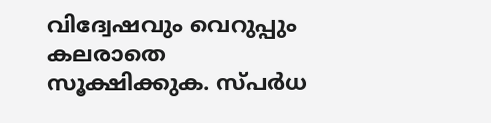വിദ്വേഷവും വെറുപ്പും കലരാതെ സൂക്ഷിക്കുക. സ്പർധ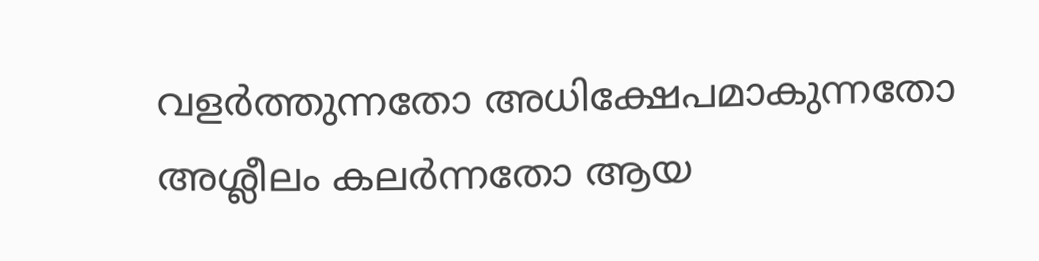വളർത്തുന്നതോ അധിക്ഷേപമാകുന്നതോ അശ്ലീലം കലർന്നതോ ആയ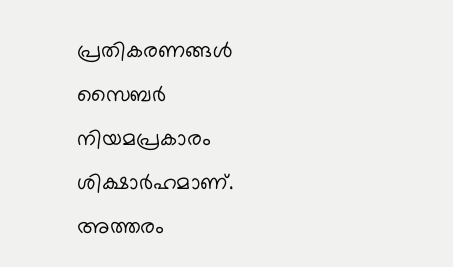പ്രതികരണങ്ങൾ സൈബർ നിയമപ്രകാരം ശിക്ഷാർഹമാണ്. അത്തരം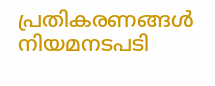പ്രതികരണങ്ങൾ നിയമനടപടി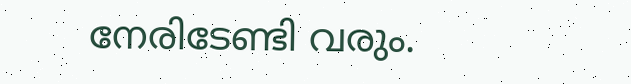നേരിടേണ്ടി വരും.